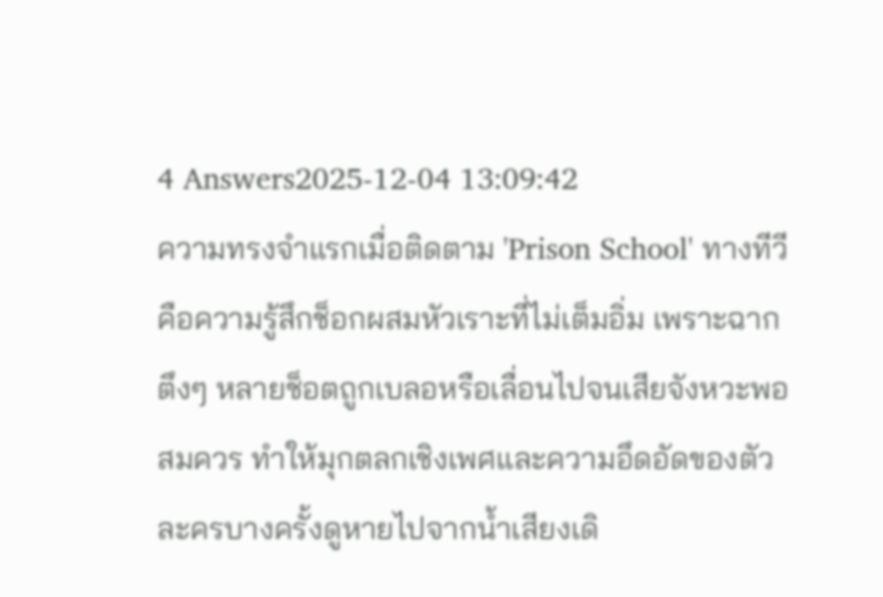4 Answers2025-12-04 13:09:42
ความทรงจำแรกเมื่อติดตาม 'Prison School' ทางทีวีคือความรู้สึกช็อกผสมหัวเราะที่ไม่เต็มอิ่ม เพราะฉากตึงๆ หลายช็อตถูกเบลอหรือเลื่อนไปจนเสียจังหวะพอสมควร ทำให้มุกตลกเชิงเพศและความอึดอัดของตัวละครบางครั้งดูหายไปจากน้ำเสียงเดิ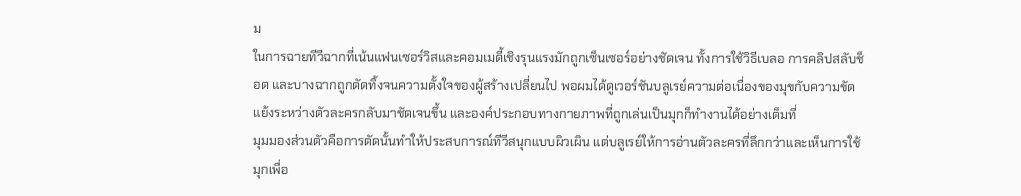ม
ในการฉายทีวีฉากที่เน้นแฟนเซอร์วิสและคอมเมดี้เชิงรุนแรงมักถูกเซ็นเซอร์อย่างชัดเจน ทั้งการใช้วิธีเบลอ การคลิปสลับช็อต และบางฉากถูกตัดทิ้งจนความตั้งใจของผู้สร้างเปลี่ยนไป พอผมได้ดูเวอร์ชันบลูเรย์ความต่อเนื่องของมุขกับความขัดแย้งระหว่างตัวละครกลับมาชัดเจนขึ้น และองค์ประกอบทางกายภาพที่ถูกเล่นเป็นมุกก็ทำงานได้อย่างเต็มที่
มุมมองส่วนตัวคือการตัดนั้นทำให้ประสบการณ์ทีวีสนุกแบบผิวเผิน แต่บลูเรย์ให้การอ่านตัวละครที่ลึกกว่าและเห็นการใช้มุกเพื่อ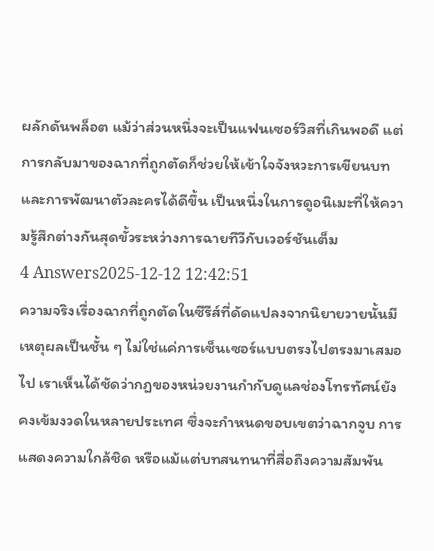ผลักดันพล็อต แม้ว่าส่วนหนึ่งจะเป็นแฟนเซอร์วิสที่เกินพอดี แต่การกลับมาของฉากที่ถูกตัดก็ช่วยให้เข้าใจจังหวะการเขียนบทและการพัฒนาตัวละครได้ดีขึ้น เป็นหนึ่งในการดูอนิเมะที่ให้ความรู้สึกต่างกันสุดขั้วระหว่างการฉายทีวีกับเวอร์ชันเต็ม
4 Answers2025-12-12 12:42:51
ความจริงเรื่องฉากที่ถูกตัดในซีรีส์ที่ดัดแปลงจากนิยายวายนั้นมีเหตุผลเป็นชั้น ๆ ไม่ใช่แค่การเซ็นเซอร์แบบตรงไปตรงมาเสมอไป เราเห็นได้ชัดว่ากฎของหน่วยงานกำกับดูแลช่องโทรทัศน์ยังคงเข้มงวดในหลายประเทศ ซึ่งจะกำหนดขอบเขตว่าฉากจูบ การแสดงความใกล้ชิด หรือแม้แต่บทสนทนาที่สื่อถึงความสัมพัน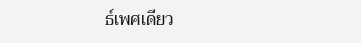ธ์เพศเดียว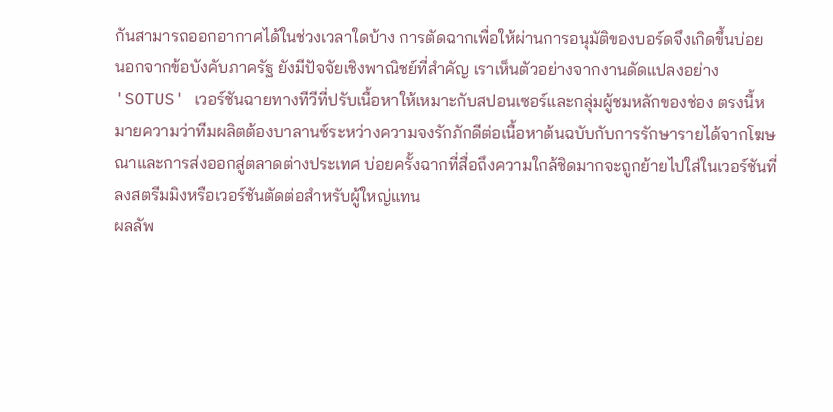กันสามารถออกอากาศได้ในช่วงเวลาใดบ้าง การตัดฉากเพื่อให้ผ่านการอนุมัติของบอร์ดจึงเกิดขึ้นบ่อย
นอกจากข้อบังคับภาครัฐ ยังมีปัจจัยเชิงพาณิชย์ที่สำคัญ เราเห็นตัวอย่างจากงานดัดแปลงอย่าง 'SOTUS' เวอร์ชันฉายทางทีวีที่ปรับเนื้อหาให้เหมาะกับสปอนเซอร์และกลุ่มผู้ชมหลักของช่อง ตรงนี้หมายความว่าทีมผลิตต้องบาลานซ์ระหว่างความจงรักภักดีต่อเนื้อหาต้นฉบับกับการรักษารายได้จากโฆษณาและการส่งออกสู่ตลาดต่างประเทศ บ่อยครั้งฉากที่สื่อถึงความใกล้ชิดมากจะถูกย้ายไปใส่ในเวอร์ชันที่ลงสตรีมมิงหรือเวอร์ชันตัดต่อสำหรับผู้ใหญ่แทน
ผลลัพ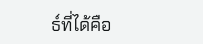ธ์ที่ได้คือ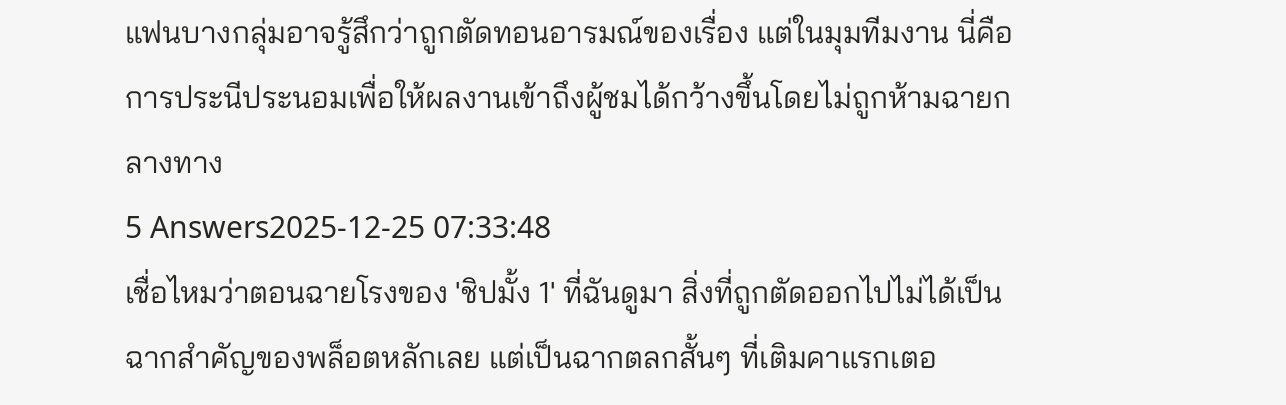แฟนบางกลุ่มอาจรู้สึกว่าถูกตัดทอนอารมณ์ของเรื่อง แต่ในมุมทีมงาน นี่คือการประนีประนอมเพื่อให้ผลงานเข้าถึงผู้ชมได้กว้างขึ้นโดยไม่ถูกห้ามฉายกลางทาง
5 Answers2025-12-25 07:33:48
เชื่อไหมว่าตอนฉายโรงของ 'ชิปมั้ง 1' ที่ฉันดูมา สิ่งที่ถูกตัดออกไปไม่ได้เป็นฉากสำคัญของพล็อตหลักเลย แต่เป็นฉากตลกสั้นๆ ที่เติมคาแรกเตอ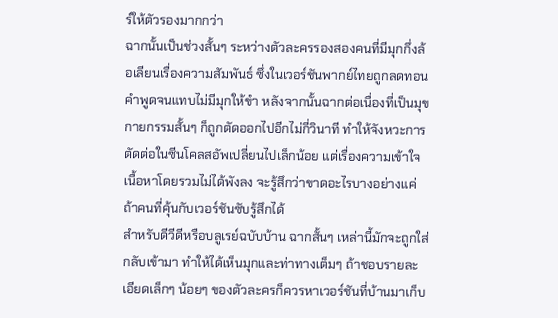ร์ให้ตัวรองมากกว่า
ฉากนั้นเป็นช่วงสั้นๆ ระหว่างตัวละครรองสองคนที่มีมุกกึ่งล้อเลียนเรื่องความสัมพันธ์ ซึ่งในเวอร์ชันพากย์ไทยถูกลดทอนคำพูดจนแทบไม่มีมุกให้ขำ หลังจากนั้นฉากต่อเนื่องที่เป็นมุขกายกรรมสั้นๆ ก็ถูกตัดออกไปอีกไม่กี่วินาที ทำให้จังหวะการตัดต่อในซีนโคลสอัพเปลี่ยนไปเล็กน้อย แต่เรื่องความเข้าใจเนื้อหาโดยรวมไม่ได้พังลง จะรู้สึกว่าขาดอะไรบางอย่างแค่ถ้าคนที่คุ้นกับเวอร์ชันซับรู้สึกได้
สำหรับดีวีดีหรือบลูเรย์ฉบับบ้าน ฉากสั้นๆ เหล่านี้มักจะถูกใส่กลับเข้ามา ทำให้ได้เห็นมุกและท่าทางเต็มๆ ถ้าชอบรายละเอียดเล็กๆ น้อยๆ ของตัวละครก็ควรหาเวอร์ชันที่บ้านมาเก็บ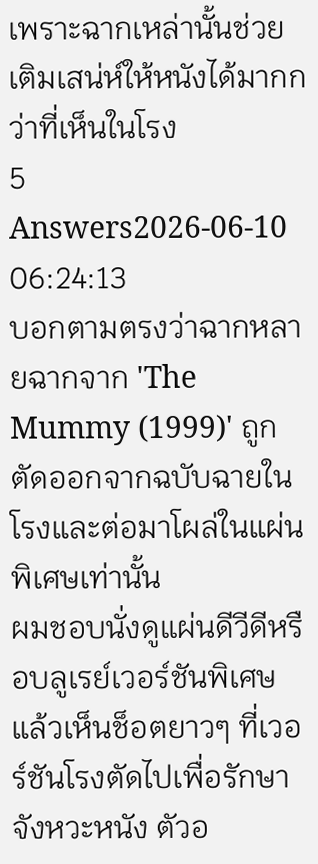เพราะฉากเหล่านั้นช่วยเติมเสน่ห์ให้หนังได้มากกว่าที่เห็นในโรง
5 Answers2026-06-10 06:24:13
บอกตามตรงว่าฉากหลายฉากจาก 'The Mummy (1999)' ถูกตัดออกจากฉบับฉายในโรงและต่อมาโผล่ในแผ่นพิเศษเท่านั้น
ผมชอบนั่งดูแผ่นดีวีดีหรือบลูเรย์เวอร์ชันพิเศษ แล้วเห็นช็อตยาวๆ ที่เวอร์ชันโรงตัดไปเพื่อรักษาจังหวะหนัง ตัวอ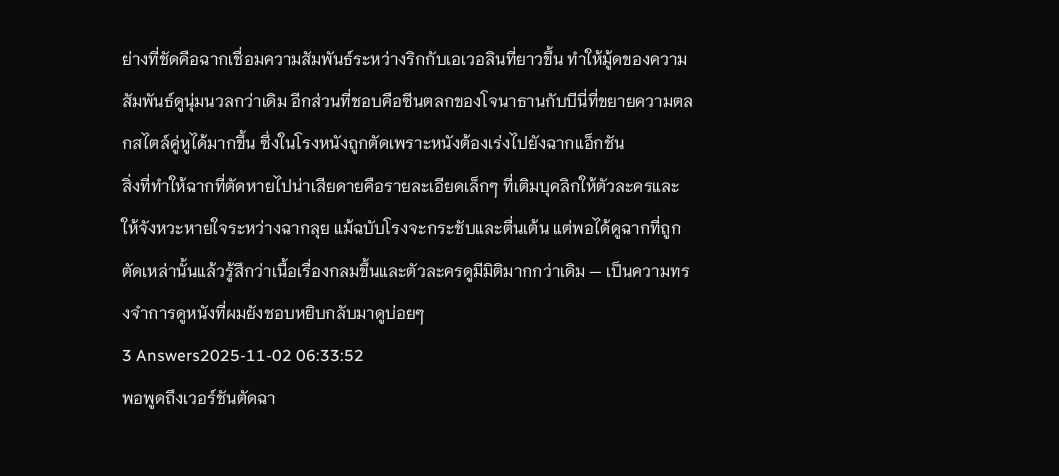ย่างที่ชัดคือฉากเชื่อมความสัมพันธ์ระหว่างริกกับเอเวอลินที่ยาวขึ้น ทำให้มู้ดของความสัมพันธ์ดูนุ่มนวลกว่าเดิม อีกส่วนที่ชอบคือซีนตลกของโจนาธานกับบีนี่ที่ขยายความตลกสไตล์คู่หูได้มากขึ้น ซึ่งในโรงหนังถูกตัดเพราะหนังต้องเร่งไปยังฉากแอ็กชัน
สิ่งที่ทำให้ฉากที่ตัดหายไปน่าเสียดายคือรายละเอียดเล็กๆ ที่เติมบุคลิกให้ตัวละครและให้จังหวะหายใจระหว่างฉากลุย แม้ฉบับโรงจะกระชับและตื่นเต้น แต่พอได้ดูฉากที่ถูกตัดเหล่านั้นแล้วรู้สึกว่าเนื้อเรื่องกลมขึ้นและตัวละครดูมีมิติมากกว่าเดิม — เป็นความทรงจำการดูหนังที่ผมยังชอบหยิบกลับมาดูบ่อยๆ
3 Answers2025-11-02 06:33:52
พอพูดถึงเวอร์ชันตัดฉา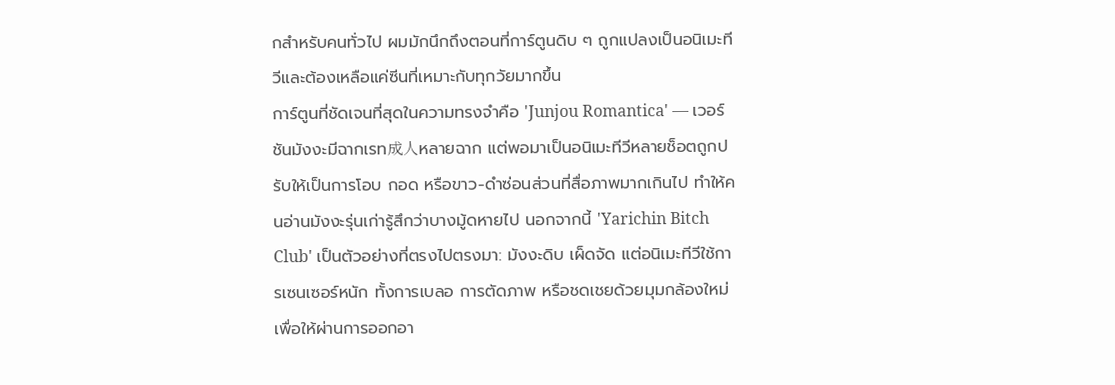กสำหรับคนทั่วไป ผมมักนึกถึงตอนที่การ์ตูนดิบ ๆ ถูกแปลงเป็นอนิเมะทีวีและต้องเหลือแค่ซีนที่เหมาะกับทุกวัยมากขึ้น
การ์ตูนที่ชัดเจนที่สุดในความทรงจำคือ 'Junjou Romantica' — เวอร์ชันมังงะมีฉากเรท成人หลายฉาก แต่พอมาเป็นอนิเมะทีวีหลายช็อตถูกปรับให้เป็นการโอบ กอด หรือขาว-ดำซ่อนส่วนที่สื่อภาพมากเกินไป ทำให้คนอ่านมังงะรุ่นเก่ารู้สึกว่าบางมู้ดหายไป นอกจากนี้ 'Yarichin Bitch Club' เป็นตัวอย่างที่ตรงไปตรงมา: มังงะดิบ เผ็ดจัด แต่อนิเมะทีวีใช้การเซนเซอร์หนัก ทั้งการเบลอ การตัดภาพ หรือชดเชยด้วยมุมกล้องใหม่เพื่อให้ผ่านการออกอา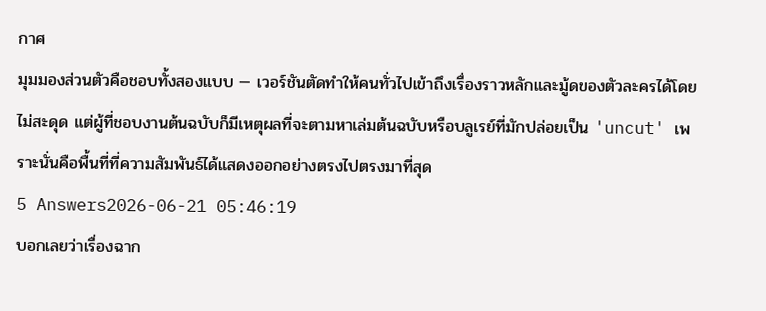กาศ
มุมมองส่วนตัวคือชอบทั้งสองแบบ — เวอร์ชันตัดทำให้คนทั่วไปเข้าถึงเรื่องราวหลักและมู้ดของตัวละครได้โดยไม่สะดุด แต่ผู้ที่ชอบงานต้นฉบับก็มีเหตุผลที่จะตามหาเล่มต้นฉบับหรือบลูเรย์ที่มักปล่อยเป็น 'uncut' เพราะนั่นคือพื้นที่ที่ความสัมพันธ์ได้แสดงออกอย่างตรงไปตรงมาที่สุด
5 Answers2026-06-21 05:46:19
บอกเลยว่าเรื่องฉาก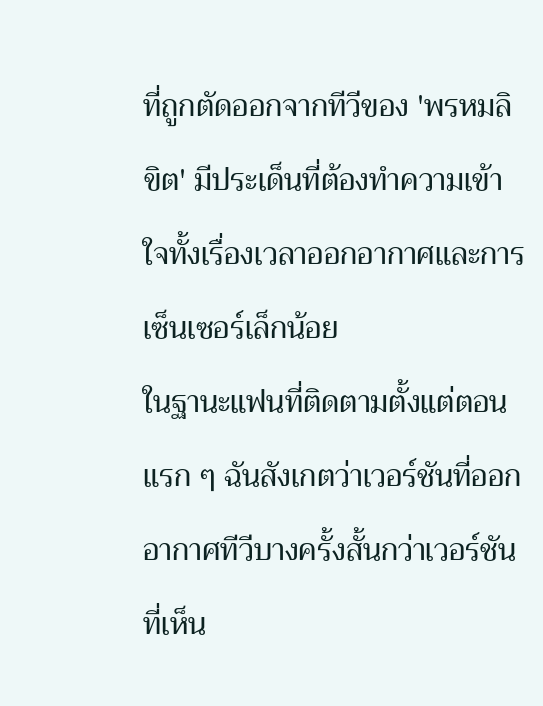ที่ถูกตัดออกจากทีวีของ 'พรหมลิขิต' มีประเด็นที่ต้องทำความเข้าใจทั้งเรื่องเวลาออกอากาศและการเซ็นเซอร์เล็กน้อย
ในฐานะแฟนที่ติดตามตั้งแต่ตอนแรก ๆ ฉันสังเกตว่าเวอร์ชันที่ออกอากาศทีวีบางครั้งสั้นกว่าเวอร์ชันที่เห็น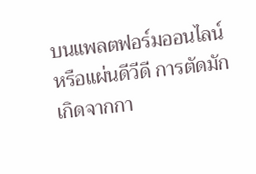บนแพลตฟอร์มออนไลน์หรือแผ่นดีวีดี การตัดมักเกิดจากกา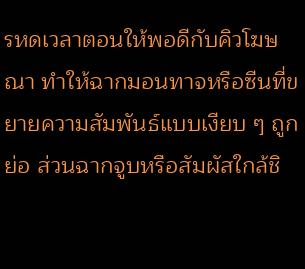รหดเวลาตอนให้พอดีกับคิวโฆษณา ทำให้ฉากมอนทาจหรือซีนที่ขยายความสัมพันธ์แบบเงียบ ๆ ถูกย่อ ส่วนฉากจูบหรือสัมผัสใกล้ชิ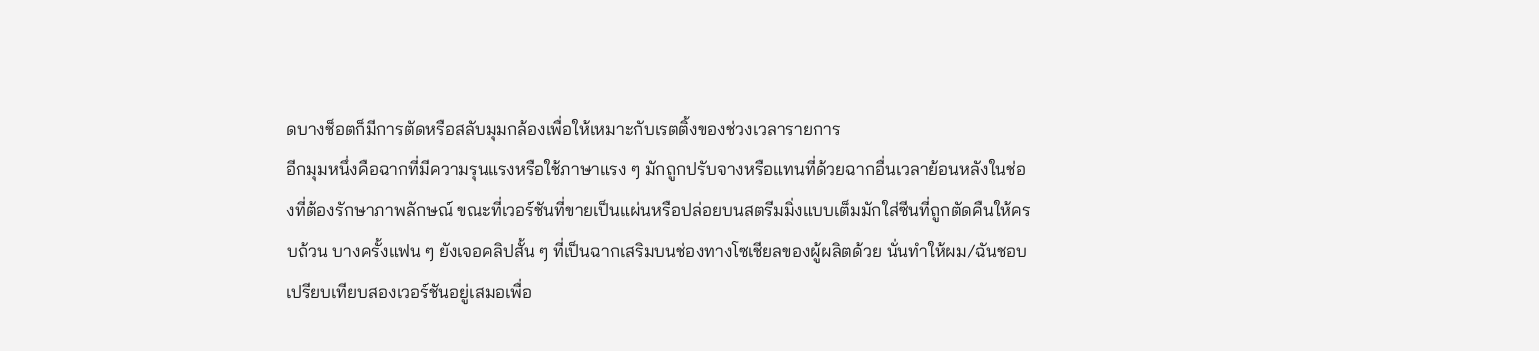ดบางช็อตก็มีการตัดหรือสลับมุมกล้องเพื่อให้เหมาะกับเรตติ้งของช่วงเวลารายการ
อีกมุมหนึ่งคือฉากที่มีความรุนแรงหรือใช้ภาษาแรง ๆ มักถูกปรับจางหรือแทนที่ด้วยฉากอื่นเวลาย้อนหลังในช่องที่ต้องรักษาภาพลักษณ์ ขณะที่เวอร์ชันที่ขายเป็นแผ่นหรือปล่อยบนสตรีมมิ่งแบบเต็มมักใส่ซีนที่ถูกตัดคืนให้ครบถ้วน บางครั้งแฟน ๆ ยังเจอคลิปสั้น ๆ ที่เป็นฉากเสริมบนช่องทางโซเชียลของผู้ผลิตด้วย นั่นทำให้ผม/ฉันชอบเปรียบเทียบสองเวอร์ชันอยู่เสมอเพื่อ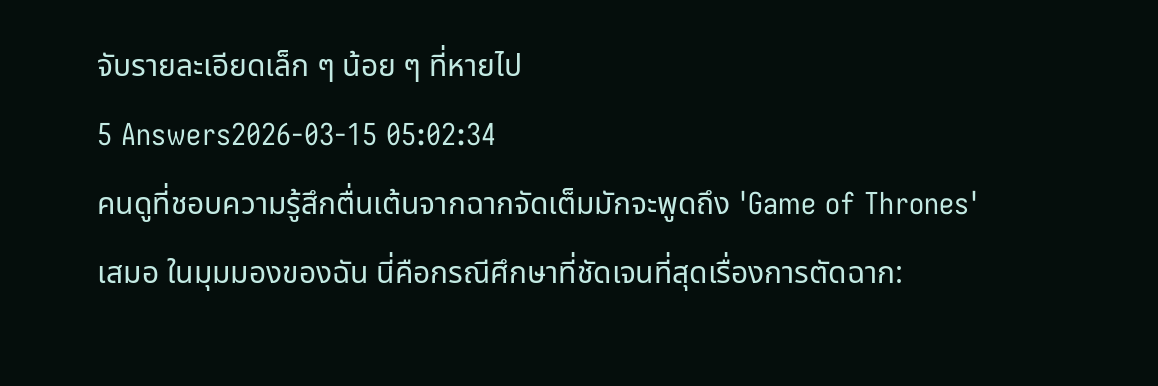จับรายละเอียดเล็ก ๆ น้อย ๆ ที่หายไป
5 Answers2026-03-15 05:02:34
คนดูที่ชอบความรู้สึกตื่นเต้นจากฉากจัดเต็มมักจะพูดถึง 'Game of Thrones' เสมอ ในมุมมองของฉัน นี่คือกรณีศึกษาที่ชัดเจนที่สุดเรื่องการตัดฉาก: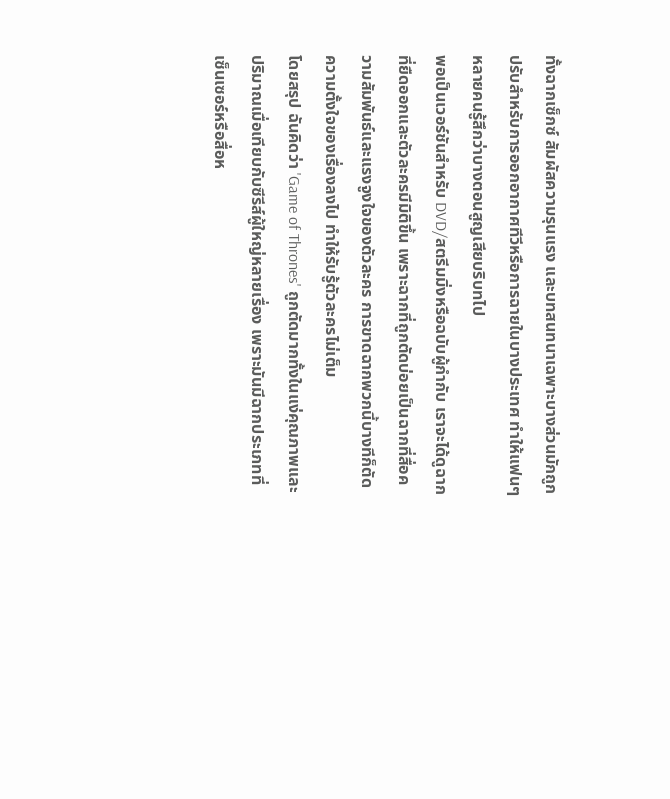ทั้งฉากเซ็กซ์ สัมผัสความรุนแรง และบทสนทนาเฉพาะบางส่วนมักถูกปรับสำหรับการออกอากาศทีวีหรือการฉายในบางประเทศ ทำให้แฟนๆ หลายคนรู้สึกว่าบางตอนสูญเสียบริบทไป
พอเป็นเวอร์ชันสำหรับ DVD/สตรีมมิ่งหรือฉบับผู้กำกับ เราจะได้ดูฉากที่ยืดออกและตัวละครมีมิติขึ้น เพราะฉากที่ถูกตัดบ่อยเป็นฉากที่สื่อความสัมพันธ์และแรงจูงใจของตัวละคร การขาดฉากพวกนี้บางทีก็ตัดความตั้งใจของเรื่องลงไป ทำให้รับรู้ตัวละครไม่เต็ม
โดยสรุป ฉันคิดว่า 'Game of Thrones' ถูกตัดมากทั้งในแง่คุณภาพและปริมาณเมื่อเทียบกับซีรีส์ผู้ใหญ่หลายเรื่อง เพราะมันมีฉากประเภทที่เซ็นเซอร์หรือสื่อห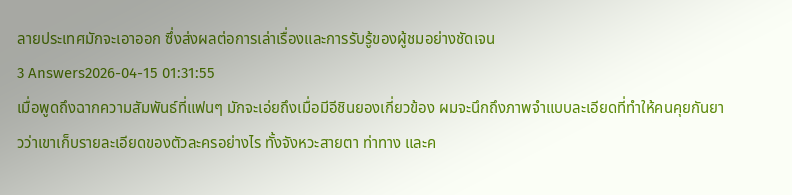ลายประเทศมักจะเอาออก ซึ่งส่งผลต่อการเล่าเรื่องและการรับรู้ของผู้ชมอย่างชัดเจน
3 Answers2026-04-15 01:31:55
เมื่อพูดถึงฉากความสัมพันธ์ที่แฟนๆ มักจะเอ่ยถึงเมื่อมีอีชินยองเกี่ยวข้อง ผมจะนึกถึงภาพจำแบบละเอียดที่ทำให้คนคุยกันยาวว่าเขาเก็บรายละเอียดของตัวละครอย่างไร ทั้งจังหวะสายตา ท่าทาง และค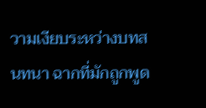วามเงียบระหว่างบทสนทนา ฉากที่มักถูกพูด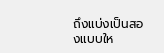ถึงแบ่งเป็นสองแบบให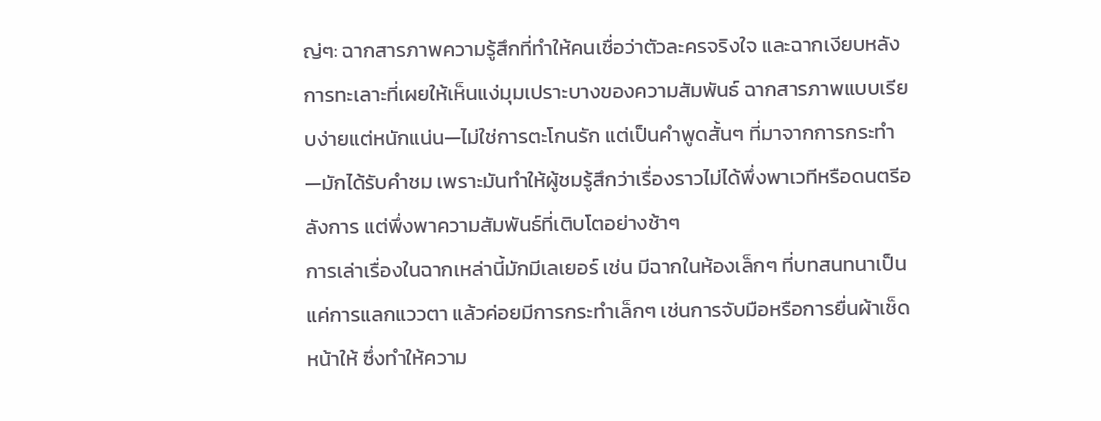ญ่ๆ: ฉากสารภาพความรู้สึกที่ทำให้คนเชื่อว่าตัวละครจริงใจ และฉากเงียบหลังการทะเลาะที่เผยให้เห็นแง่มุมเปราะบางของความสัมพันธ์ ฉากสารภาพแบบเรียบง่ายแต่หนักแน่น—ไม่ใช่การตะโกนรัก แต่เป็นคำพูดสั้นๆ ที่มาจากการกระทำ—มักได้รับคำชม เพราะมันทำให้ผู้ชมรู้สึกว่าเรื่องราวไม่ได้พึ่งพาเวทีหรือดนตรีอลังการ แต่พึ่งพาความสัมพันธ์ที่เติบโตอย่างช้าๆ
การเล่าเรื่องในฉากเหล่านี้มักมีเลเยอร์ เช่น มีฉากในห้องเล็กๆ ที่บทสนทนาเป็นแค่การแลกแววตา แล้วค่อยมีการกระทำเล็กๆ เช่นการจับมือหรือการยื่นผ้าเช็ดหน้าให้ ซึ่งทำให้ความ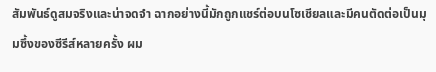สัมพันธ์ดูสมจริงและน่าจดจำ ฉากอย่างนี้มักถูกแชร์ต่อบนโซเชียลและมีคนตัดต่อเป็นมุมซึ้งของซีรีส์หลายครั้ง ผม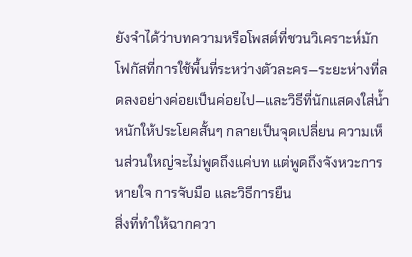ยังจำได้ว่าบทความหรือโพสต์ที่ชวนวิเคราะห์มักโฟกัสที่การใช้พื้นที่ระหว่างตัวละคร—ระยะห่างที่ลดลงอย่างค่อยเป็นค่อยไป—และวิธีที่นักแสดงใส่น้ำหนักให้ประโยคสั้นๆ กลายเป็นจุดเปลี่ยน ความเห็นส่วนใหญ่จะไม่พูดถึงแค่บท แต่พูดถึงจังหวะการหายใจ การจับมือ และวิธีการยืน
สิ่งที่ทำให้ฉากควา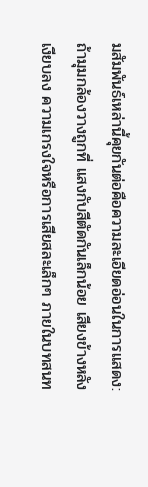มสัมพันธ์เหล่านี้คุยกันต่อคือความละเอียดอ่อนในการแสดง: ถ้ามุมกล้องวางถูกที่ แสงกับสีตัดกันเล็กน้อย เสียงข้างหลังเงียบลง ความเกรงใจหรือการเสียสละเล็กๆ ภายในบทสนท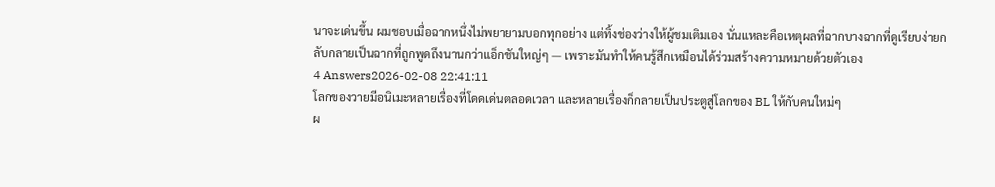นาจะเด่นขึ้น ผมชอบเมื่อฉากหนึ่งไม่พยายามบอกทุกอย่าง แต่ทิ้งช่องว่างให้ผู้ชมเติมเอง นั่นแหละคือเหตุผลที่ฉากบางฉากที่ดูเรียบง่ายกลับกลายเป็นฉากที่ถูกพูดถึงนานกว่าแอ็กชันใหญ่ๆ — เพราะมันทำให้คนรู้สึกเหมือนได้ร่วมสร้างความหมายด้วยตัวเอง
4 Answers2026-02-08 22:41:11
โลกของวายมีอนิเมะหลายเรื่องที่โดดเด่นตลอดเวลา และหลายเรื่องก็กลายเป็นประตูสู่โลกของ BL ให้กับคนใหม่ๆ
ผ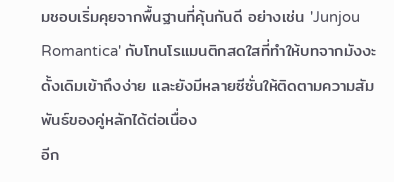มชอบเริ่มคุยจากพื้นฐานที่คุ้นกันดี อย่างเช่น 'Junjou Romantica' กับโทนโรแมนติกสดใสที่ทำให้บทจากมังงะดั้งเดิมเข้าถึงง่าย และยังมีหลายซีซั่นให้ติดตามความสัมพันธ์ของคู่หลักได้ต่อเนื่อง
อีก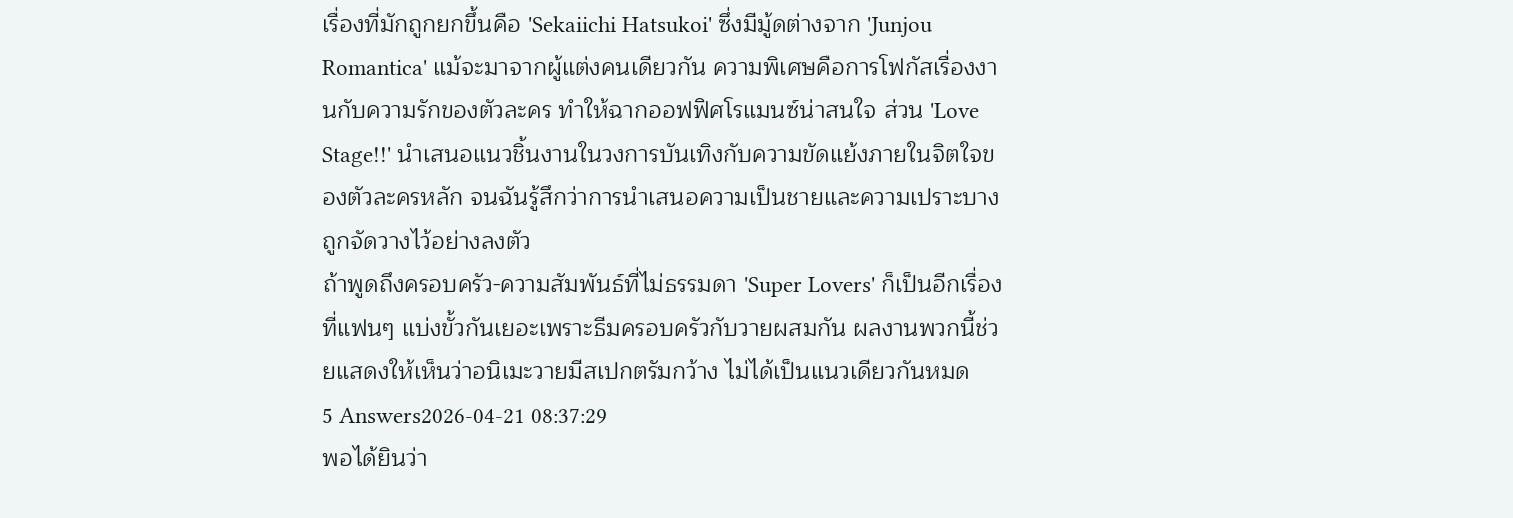เรื่องที่มักถูกยกขึ้นคือ 'Sekaiichi Hatsukoi' ซึ่งมีมู้ดต่างจาก 'Junjou Romantica' แม้จะมาจากผู้แต่งคนเดียวกัน ความพิเศษคือการโฟกัสเรื่องงานกับความรักของตัวละคร ทำให้ฉากออฟฟิศโรแมนซ์น่าสนใจ ส่วน 'Love Stage!!' นำเสนอแนวชิ้นงานในวงการบันเทิงกับความขัดแย้งภายในจิตใจของตัวละครหลัก จนฉันรู้สึกว่าการนำเสนอความเป็นชายและความเปราะบางถูกจัดวางไว้อย่างลงตัว
ถ้าพูดถึงครอบครัว-ความสัมพันธ์ที่ไม่ธรรมดา 'Super Lovers' ก็เป็นอีกเรื่องที่แฟนๆ แบ่งขั้วกันเยอะเพราะธีมครอบครัวกับวายผสมกัน ผลงานพวกนี้ช่วยแสดงให้เห็นว่าอนิเมะวายมีสเปกตรัมกว้าง ไม่ได้เป็นแนวเดียวกันหมด
5 Answers2026-04-21 08:37:29
พอได้ยินว่า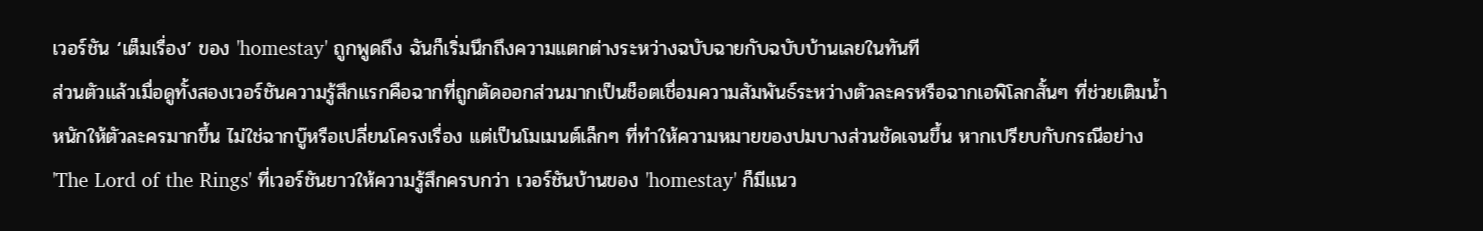เวอร์ชัน ‘เต็มเรื่อง’ ของ 'homestay' ถูกพูดถึง ฉันก็เริ่มนึกถึงความแตกต่างระหว่างฉบับฉายกับฉบับบ้านเลยในทันที
ส่วนตัวแล้วเมื่อดูทั้งสองเวอร์ชันความรู้สึกแรกคือฉากที่ถูกตัดออกส่วนมากเป็นช็อตเชื่อมความสัมพันธ์ระหว่างตัวละครหรือฉากเอพิโลกสั้นๆ ที่ช่วยเติมน้ำหนักให้ตัวละครมากขึ้น ไม่ใช่ฉากบู๊หรือเปลี่ยนโครงเรื่อง แต่เป็นโมเมนต์เล็กๆ ที่ทำให้ความหมายของปมบางส่วนชัดเจนขึ้น หากเปรียบกับกรณีอย่าง 'The Lord of the Rings' ที่เวอร์ชันยาวให้ความรู้สึกครบกว่า เวอร์ชันบ้านของ 'homestay' ก็มีแนว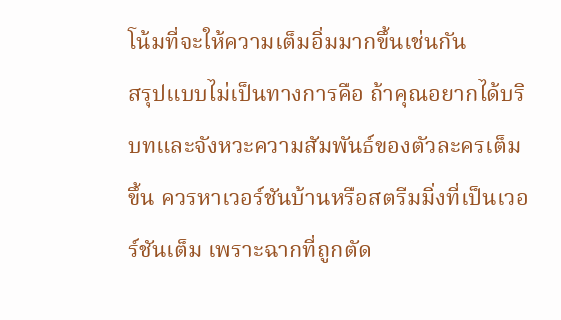โน้มที่จะให้ความเต็มอิ่มมากขึ้นเช่นกัน
สรุปแบบไม่เป็นทางการคือ ถ้าคุณอยากได้บริบทและจังหวะความสัมพันธ์ของตัวละครเต็มขึ้น ควรหาเวอร์ชันบ้านหรือสตรีมมิ่งที่เป็นเวอร์ชันเต็ม เพราะฉากที่ถูกตัด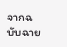จากฉบับฉาย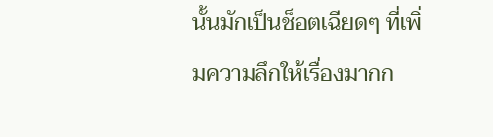นั้นมักเป็นช็อตเฉียดๆ ที่เพิ่มความลึกให้เรื่องมากก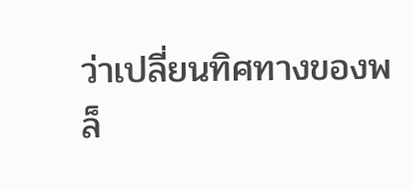ว่าเปลี่ยนทิศทางของพล็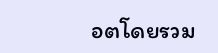อตโดยรวม